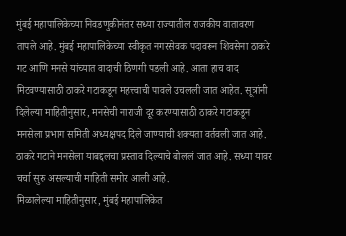मुंबई महापालिकेच्या निवडणुकीनंतर सध्या राज्यातील राजकीय वातावरण तापले आहे. मुंबई महापालिकेच्या स्वीकृत नगरसेवक पदावरून शिवसेना ठाकरे गट आणि मनसे यांच्यात वादाची ठिणगी पडली आहे. आता हाच वाद मिटवण्यासाठी ठाकरे गटाकडून महत्त्वाची पावले उचलली जात आहेत. सूत्रांनी दिलेल्या माहितीनुसार, मनसेची नाराजी दूर करण्यासाठी ठाकरे गटाकडून मनसेला प्रभाग समिती अध्यक्षपद दिले जाण्याची शक्यता वर्तवली जात आहे. ठाकरे गटाने मनसेला याबद्दलचा प्रस्ताव दिल्याचे बोललं जात आहे. सध्या यावर चर्चा सुरु असल्याची माहिती समोर आली आहे.
मिळालेल्या माहितीनुसार, मुंबई महापालिकेत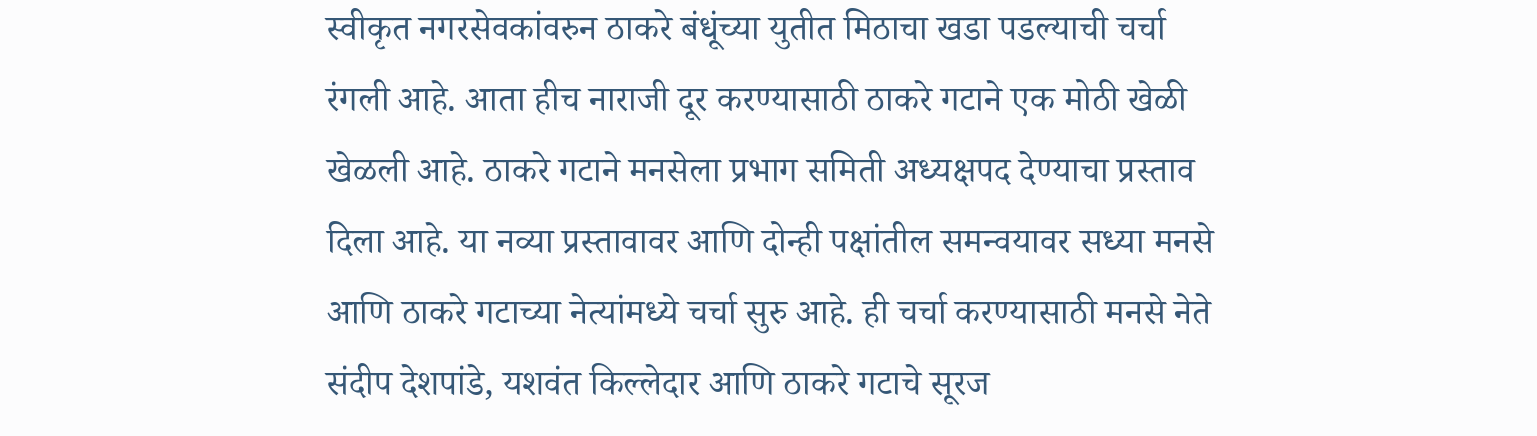स्वीकृत नगरसेवकांवरुन ठाकरे बंधूंच्या युतीत मिठाचा खडा पडल्याची चर्चा रंगली आहे. आता हीच नाराजी दूर करण्यासाठी ठाकरे गटाने एक मोठी खेळी खेळली आहे. ठाकरे गटाने मनसेला प्रभाग समिती अध्यक्षपद देण्याचा प्रस्ताव दिला आहे. या नव्या प्रस्तावावर आणि दोन्ही पक्षांतील समन्वयावर सध्या मनसे आणि ठाकरे गटाच्या नेत्यांमध्ये चर्चा सुरु आहे. ही चर्चा करण्यासाठी मनसे नेते संदीप देशपांडे, यशवंत किल्लेदार आणि ठाकरे गटाचे सूरज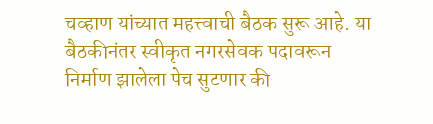चव्हाण यांच्यात महत्त्वाची बैठक सुरू आहे. या बैठकीनंतर स्वीकृत नगरसेवक पदावरून निर्माण झालेला पेच सुटणार की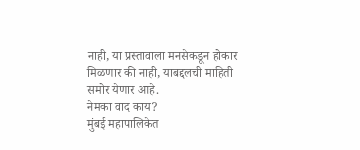नाही, या प्रस्तावाला मनसेकडून होकार मिळणार की नाही, याबद्दलची माहिती समोर येणार आहे.
नेमका वाद काय?
मुंबई महापालिकेत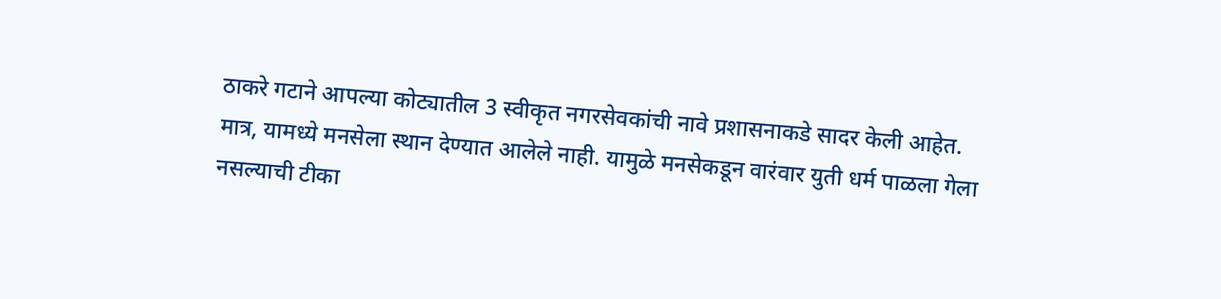ठाकरे गटाने आपल्या कोट्यातील 3 स्वीकृत नगरसेवकांची नावे प्रशासनाकडे सादर केली आहेत. मात्र, यामध्ये मनसेला स्थान देण्यात आलेले नाही. यामुळे मनसेकडून वारंवार युती धर्म पाळला गेला नसल्याची टीका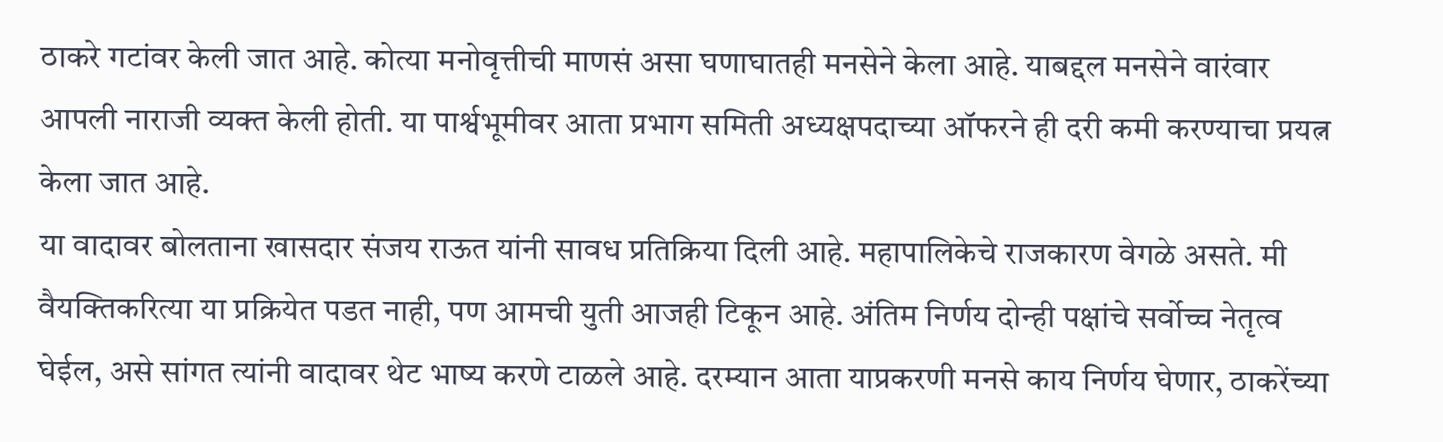ठाकरे गटांवर केली जात आहे. कोत्या मनोवृत्तीची माणसं असा घणाघातही मनसेने केला आहे. याबद्दल मनसेने वारंवार आपली नाराजी व्यक्त केली होती. या पार्श्वभूमीवर आता प्रभाग समिती अध्यक्षपदाच्या ऑफरने ही दरी कमी करण्याचा प्रयत्न केला जात आहे.
या वादावर बोलताना खासदार संजय राऊत यांनी सावध प्रतिक्रिया दिली आहे. महापालिकेचे राजकारण वेगळे असते. मी वैयक्तिकरित्या या प्रक्रियेत पडत नाही, पण आमची युती आजही टिकून आहे. अंतिम निर्णय दोन्ही पक्षांचे सर्वोच्च नेतृत्व घेईल, असे सांगत त्यांनी वादावर थेट भाष्य करणे टाळले आहे. दरम्यान आता याप्रकरणी मनसे काय निर्णय घेणार, ठाकरेंच्या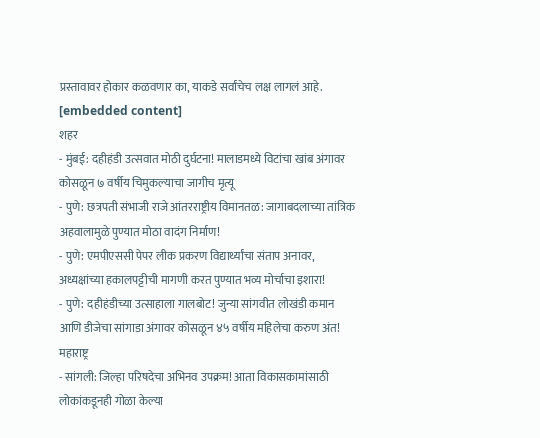प्रस्तावावर होकार कळवणार का, याकडे सर्वांचेच लक्ष लागलं आहे.
[embedded content]
शहर
- मुंबई: दहीहंडी उत्सवात मोठी दुर्घटना! मालाडमध्ये विटांचा खांब अंगावर कोसळून ७ वर्षीय चिमुकल्याचा जागीच मृत्यू
- पुणे: छत्रपती संभाजी राजे आंतरराष्ट्रीय विमानतळ: जागाबदलाच्या तांत्रिक अहवालामुळे पुण्यात मोठा वादंग निर्माण!
- पुणे: एमपीएससी पेपर लीक प्रकरण विद्यार्थ्यांचा संताप अनावर, अध्यक्षांच्या हकालपट्टीची मागणी करत पुण्यात भव्य मोर्चाचा इशारा!
- पुणे: दहीहंडीच्या उत्साहाला गालबोट! जुन्या सांगवीत लोखंडी कमान आणि डीजेचा सांगाडा अंगावर कोसळून ४५ वर्षीय महिलेचा करुण अंत!
महाराष्ट्र
- सांगली: जिल्हा परिषदेचा अभिनव उपक्रम! आता विकासकामांसाठी लोकांकडूनही गोळा केल्या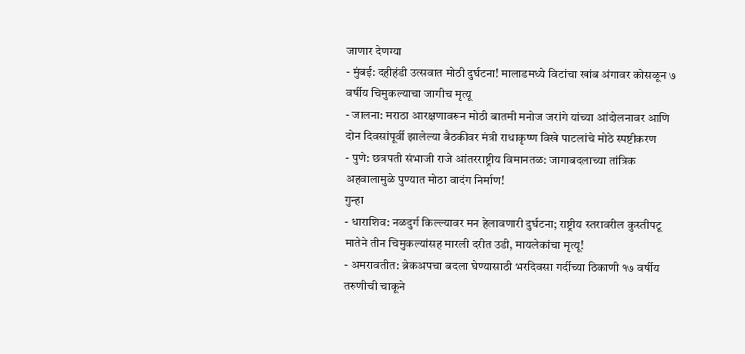जाणार देणग्या
- मुंबई: दहीहंडी उत्सवात मोठी दुर्घटना! मालाडमध्ये विटांचा खांब अंगावर कोसळून ७ वर्षीय चिमुकल्याचा जागीच मृत्यू
- जालना: मराठा आरक्षणावरून मोठी बातमी मनोज जरांगे यांच्या आंदोलनावर आणि दोन दिवसांपूर्वी झालेल्या बैठकीवर मंत्री राधाकृष्ण विखे पाटलांचे मोठे स्पष्टीकरण
- पुणे: छत्रपती संभाजी राजे आंतरराष्ट्रीय विमानतळ: जागाबदलाच्या तांत्रिक अहवालामुळे पुण्यात मोठा वादंग निर्माण!
गुन्हा
- धाराशिव: नळदुर्ग किल्ल्यावर मन हेलावणारी दुर्घटना; राष्ट्रीय स्तरावरील कुस्तीपटू मातेने तीन चिमुकल्यांसह मारली दरीत उडी, मायलेकांचा मृत्यू!
- अमरावतीत: ब्रेकअपचा बदला घेण्यासाठी भरदिवसा गर्दीच्या ठिकाणी १७ वर्षीय तरुणीची चाकूने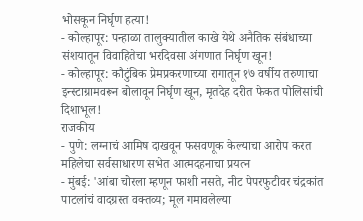भोसकून निर्घृण हत्या!
- कोल्हापूर: पन्हाळा तालुक्यातील काखे येथे अनैतिक संबंधाच्या संशयातून विवाहितेचा भरदिवसा अंगणात निर्घृण खून!
- कोल्हापूर: कौटुंबिक प्रेमप्रकरणाच्या रागातून १७ वर्षीय तरुणाचा इन्स्टाग्रामवरून बोलावून निर्घृण खून, मृतदेह दरीत फेकत पोलिसांची दिशाभूल!
राजकीय
- पुणे: लग्नाचं आमिष दाखवून फसवणूक केल्याचा आरोप करत महिलेचा सर्वसाधारण सभेत आत्मदहनाचा प्रयत्न
- मुंबई: 'आंबा चोरला म्हणून फाशी नसते, नीट पेपरफुटीवर चंद्रकांत पाटलांचं वादग्रस्त वक्तव्य; मूल गमावलेल्या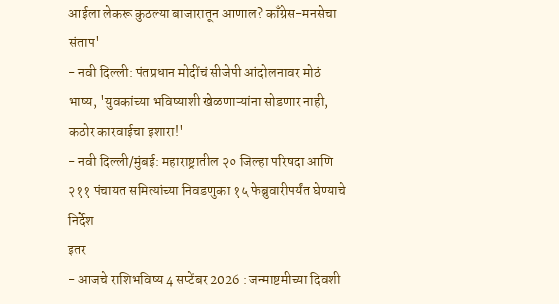आईला लेकरू कुठल्या बाजारातून आणाल? काँग्रेस-मनसेचा संताप'
- नवी दिल्ली: पंतप्रधान मोदींचं सीजेपी आंदोलनावर मोठं भाष्य, 'युवकांच्या भविष्याशी खेळणाऱ्यांना सोडणार नाही, कठोर कारवाईचा इशारा!'
- नवी दिल्ली/मुंबई: महाराष्ट्रातील २० जिल्हा परिषदा आणि २११ पंचायत समित्यांच्या निवडणुका १५ फेब्रुवारीपर्यंत घेण्याचे निर्देश
इतर
- आजचे राशिभविष्य 4 सप्टेंबर 2026 : जन्माष्टमीच्या दिवशी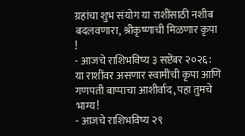ग्रहांचा शुभ संयोग या राशींसाठी नशीब बदलवणारा, श्रीकृष्णाची मिळणार कृपा !
- आजचे राशिभविष्य ३ सप्टेंबर २०२६: या राशींवर असणार स्वामींची कृपा आणि गणपती बाप्पाचा आशीर्वाद, पहा तुमचे भाग्य!
- आजचे राशिभविष्य २९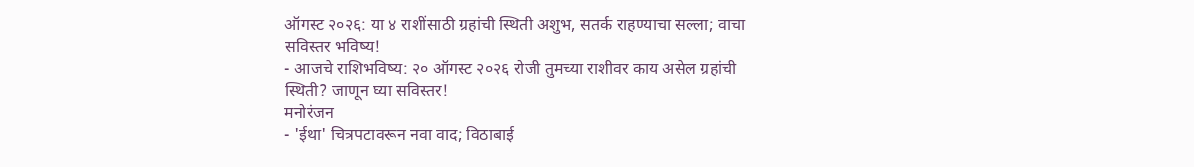ऑगस्ट २०२६: या ४ राशींसाठी ग्रहांची स्थिती अशुभ, सतर्क राहण्याचा सल्ला; वाचा सविस्तर भविष्य!
- आजचे राशिभविष्य: २० ऑगस्ट २०२६ रोजी तुमच्या राशीवर काय असेल ग्रहांची स्थिती? जाणून घ्या सविस्तर!
मनोरंजन
- 'ईथा' चित्रपटावरून नवा वाद; विठाबाई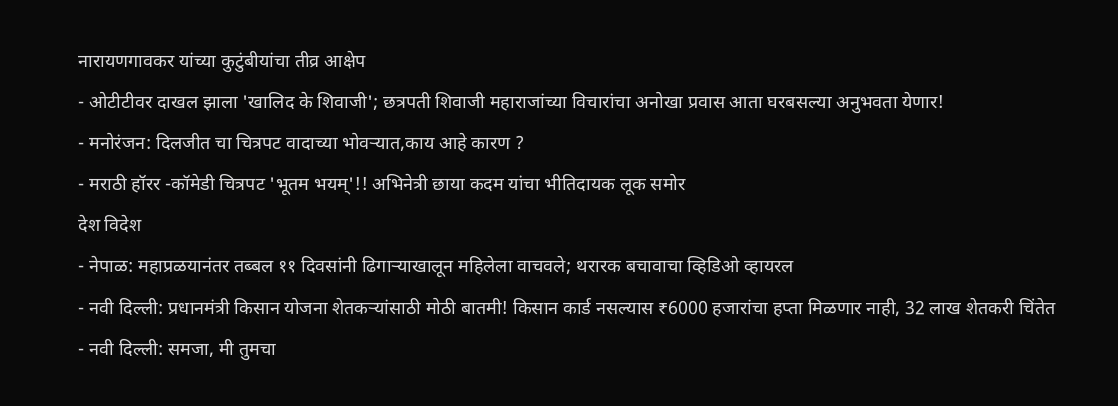नारायणगावकर यांच्या कुटुंबीयांचा तीव्र आक्षेप
- ओटीटीवर दाखल झाला 'खालिद के शिवाजी'; छत्रपती शिवाजी महाराजांच्या विचारांचा अनोखा प्रवास आता घरबसल्या अनुभवता येणार!
- मनोरंजन: दिलजीत चा चित्रपट वादाच्या भोवऱ्यात,काय आहे कारण ?
- मराठी हॉरर -कॉमेडी चित्रपट 'भूतम भयम्'!! अभिनेत्री छाया कदम यांचा भीतिदायक लूक समोर
देश विदेश
- नेपाळ: महाप्रळयानंतर तब्बल ११ दिवसांनी ढिगाऱ्याखालून महिलेला वाचवले; थरारक बचावाचा व्हिडिओ व्हायरल
- नवी दिल्ली: प्रधानमंत्री किसान योजना शेतकऱ्यांसाठी मोठी बातमी! किसान कार्ड नसल्यास ₹6000 हजारांचा हप्ता मिळणार नाही, 32 लाख शेतकरी चिंतेत
- नवी दिल्ली: समजा, मी तुमचा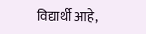विद्यार्थी आहे,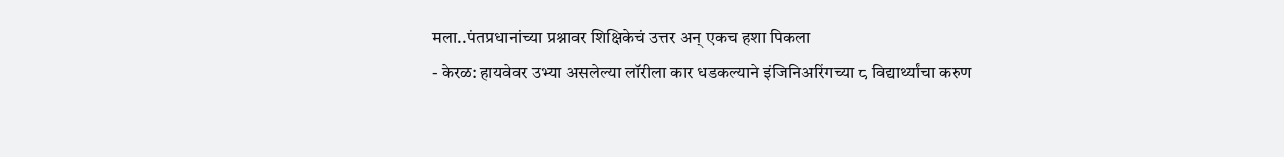मला..पंतप्रधानांच्या प्रश्नावर शिक्षिकेचं उत्तर अन् एकच हशा पिकला
- केरळ: हायवेवर उभ्या असलेल्या लॉरीला कार धडकल्याने इंजिनिअरिंगच्या ८ विद्यार्थ्यांचा करुण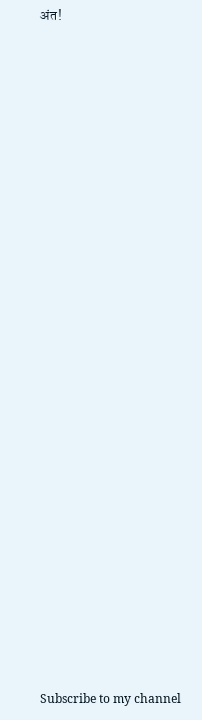अंत!



























Subscribe to my channel